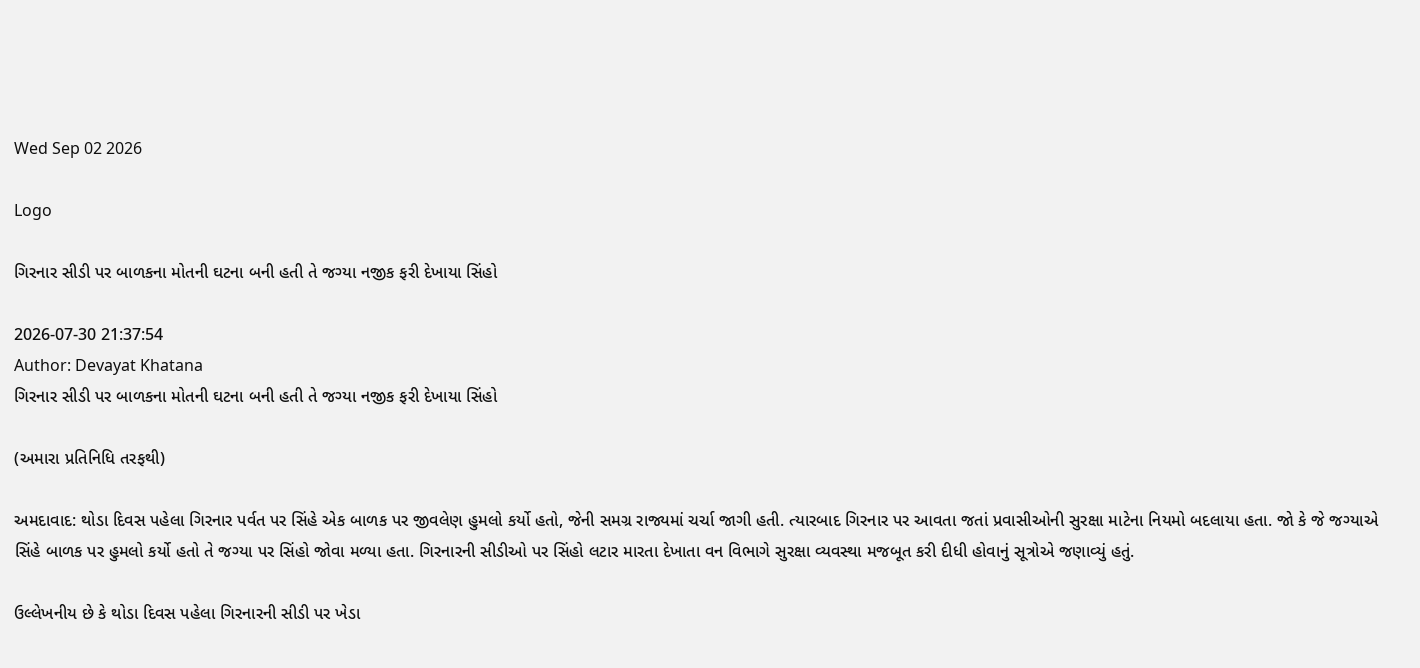Wed Sep 02 2026

Logo

ગિરનાર સીડી પર બાળકના મોતની ઘટના બની હતી તે જગ્યા નજીક ફરી દેખાયા સિંહો

2026-07-30 21:37:54
Author: Devayat Khatana
ગિરનાર સીડી પર બાળકના મોતની ઘટના બની હતી તે જગ્યા નજીક ફરી દેખાયા સિંહો

(અમારા પ્રતિનિધિ તરફથી)

અમદાવાદ: થોડા દિવસ પહેલા ગિરનાર પર્વત પર સિંહે એક બાળક પર જીવલેણ હુમલો કર્યો હતો, જેની સમગ્ર રાજ્યમાં ચર્ચા જાગી હતી. ત્યારબાદ ગિરનાર પર આવતા જતાં પ્રવાસીઓની સુરક્ષા માટેના નિયમો બદલાયા હતા. જો કે જે જગ્યાએ સિંહે બાળક પર હુમલો કર્યો હતો તે જગ્યા પર સિંહો જોવા મળ્યા હતા. ગિરનારની સીડીઓ પર સિંહો લટાર મારતા દેખાતા વન વિભાગે સુરક્ષા વ્યવસ્થા મજબૂત કરી દીધી હોવાનું સૂત્રોએ જણાવ્યું હતું.

ઉલ્લેખનીય છે કે થોડા દિવસ પહેલા ગિરનારની સીડી પર ખેડા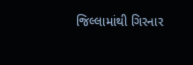જિલ્લામાંથી ગિરનાર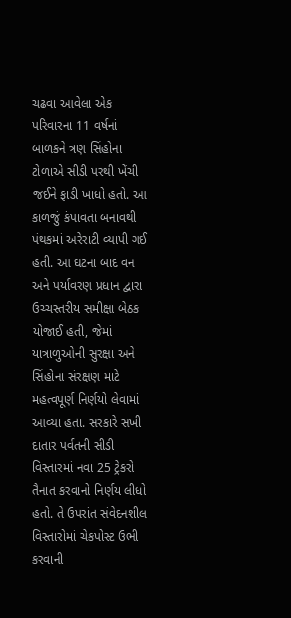ચઢવા આવેલા એક પરિવારના 11 વર્ષનાં બાળકને ત્રણ સિંહોના ટોળાએ સીડી પરથી ખેંચી જઈને ફાડી ખાધો હતો. આ કાળજું કંપાવતા બનાવથી પંથકમાં અરેરાટી વ્યાપી ગઈ હતી. આ ઘટના બાદ વન અને પર્યાવરણ પ્રધાન દ્વારા ઉચ્ચસ્તરીય સમીક્ષા બેઠક યોજાઈ હતી, જેમાં યાત્રાળુઓની સુરક્ષા અને સિંહોના સંરક્ષણ માટે મહત્વપૂર્ણ નિર્ણયો લેવામાં આવ્યા હતા. સરકારે સખી દાતાર પર્વતની સીડી વિસ્તારમાં નવા 25 ટ્રેકરો તૈનાત કરવાનો નિર્ણય લીધો હતો. તે ઉપરાંત સંવેદનશીલ વિસ્તારોમાં ચેકપોસ્ટ ઉભી કરવાની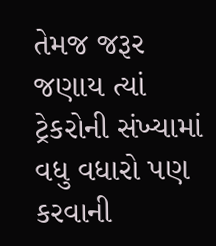તેમજ જરૂર જણાય ત્યાં ટ્રેકરોની સંખ્યામાં વધુ વધારો પણ કરવાની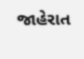જાહેરાત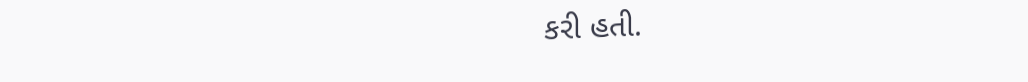કરી હતી.